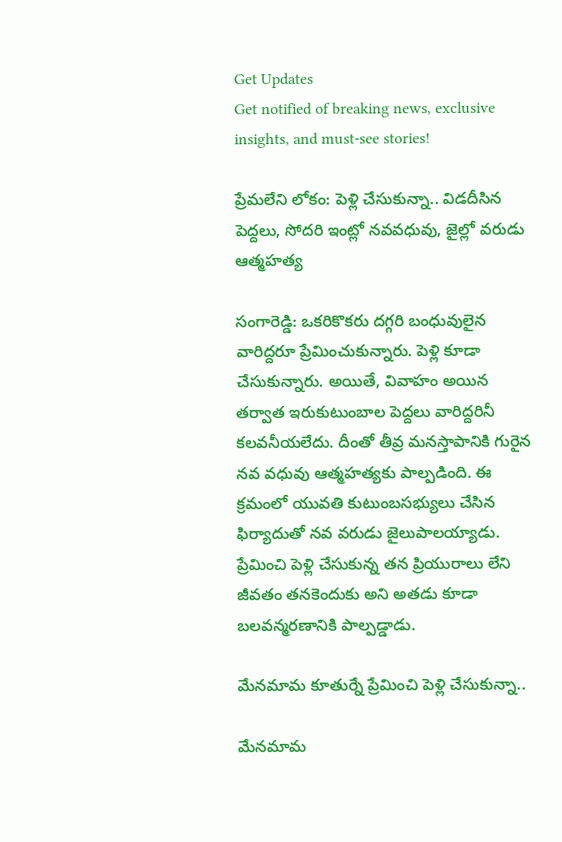Get Updates
Get notified of breaking news, exclusive insights, and must-see stories!

ప్రేమలేని లోకం: పెళ్లి చేసుకున్నా.. విడదీసిన పెద్దలు, సోదరి ఇంట్లో నవవధువు, జైల్లో వరుడు ఆత్మహత్య

సంగారెడ్డి: ఒకరికొకరు దగ్గరి బంధువులైన వారిద్దరూ ప్రేమించుకున్నారు. పెళ్లి కూడా చేసుకున్నారు. అయితే, వివాహం అయిన తర్వాత ఇరుకుటుంబాల పెద్దలు వారిద్దరినీ కలవనీయలేదు. దీంతో తీవ్ర మనస్తాపానికి గురైన నవ వధువు ఆత్మహత్యకు పాల్పడింది. ఈ క్రమంలో యువతి కుటుంబసభ్యులు చేసిన ఫిర్యాదుతో నవ వరుడు జైలుపాలయ్యాడు. ప్రేమించి పెళ్లి చేసుకున్న తన ప్రియురాలు లేని జీవతం తనకెందుకు అని అతడు కూడా బలవన్మరణానికి పాల్పడ్డాడు.

మేనమామ కూతుర్నే ప్రేమించి పెళ్లి చేసుకున్నా..

మేనమామ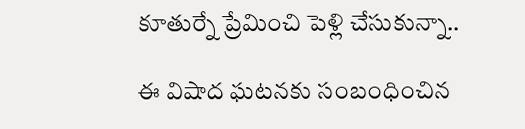కూతుర్నే ప్రేమించి పెళ్లి చేసుకున్నా..

ఈ విషాద ఘటనకు సంబంధించిన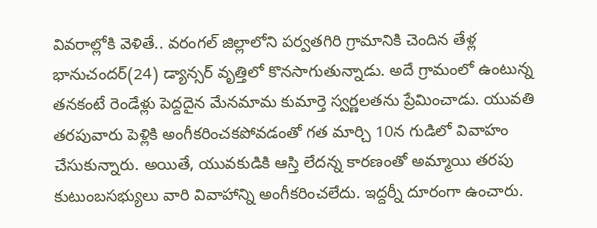వివరాల్లోకి వెళితే.. వరంగల్ జిల్లాలోని పర్వతగిరి గ్రామానికి చెందిన తేళ్ల భానుచందర్(24) డ్యాన్సర్ వృత్తిలో కొనసాగుతున్నాడు. అదే గ్రామంలో ఉంటున్న తనకంటే రెండేళ్లు పెద్దదైన మేనమామ కుమార్తె స్వర్ణలతను ప్రేమించాడు. యువతి తరపువారు పెళ్లికి అంగీకరించకపోవడంతో గత మార్చి 10న గుడిలో వివాహం చేసుకున్నారు. అయితే, యువకుడికి ఆస్తి లేదన్న కారణంతో అమ్మాయి తరపు కుటుంబసభ్యులు వారి వివాహాన్ని అంగీకరించలేదు. ఇద్దర్నీ దూరంగా ఉంచారు.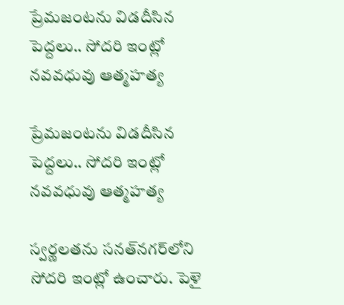ప్రేమజంటను విడదీసిన పెద్దలు.. సోదరి ఇంట్లో నవవధువు ఆత్మహత్య

ప్రేమజంటను విడదీసిన పెద్దలు.. సోదరి ఇంట్లో నవవధువు ఆత్మహత్య

స్వర్ణలతను సనత్‌నగర్‌లోని సోదరి ఇంట్లో ఉంచారు. పెళై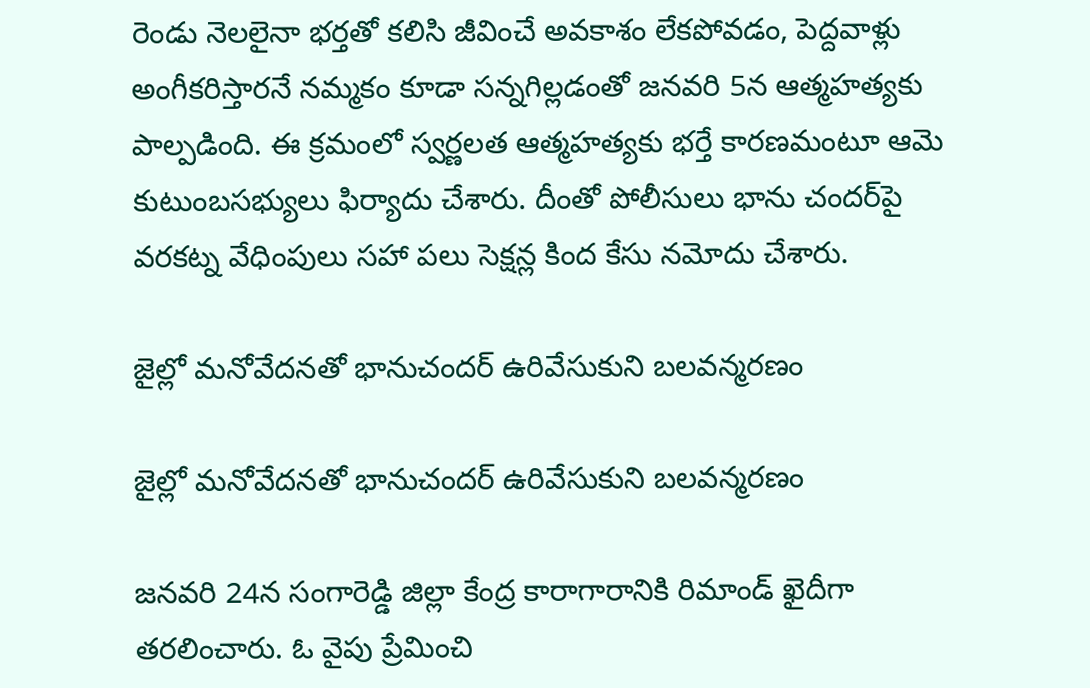రెండు నెలలైనా భర్తతో కలిసి జీవించే అవకాశం లేకపోవడం, పెద్దవాళ్లు అంగీకరిస్తారనే నమ్మకం కూడా సన్నగిల్లడంతో జనవరి 5న ఆత్మహత్యకు పాల్పడింది. ఈ క్రమంలో స్వర్ణలత ఆత్మహత్యకు భర్తే కారణమంటూ ఆమె కుటుంబసభ్యులు ఫిర్యాదు చేశారు. దీంతో పోలీసులు భాను చందర్‌పై వరకట్న వేధింపులు సహా పలు సెక్షన్ల కింద కేసు నమోదు చేశారు.

జైల్లో మనోవేదనతో భానుచందర్ ఉరివేసుకుని బలవన్మరణం

జైల్లో మనోవేదనతో భానుచందర్ ఉరివేసుకుని బలవన్మరణం

జనవరి 24న సంగారెడ్డి జిల్లా కేంద్ర కారాగారానికి రిమాండ్ ఖైదీగా తరలించారు. ఓ వైపు ప్రేమించి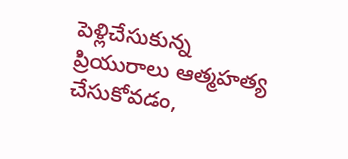పెళ్లిచేసుకున్న ప్రియురాలు ఆత్మహత్య చేసుకోవడం,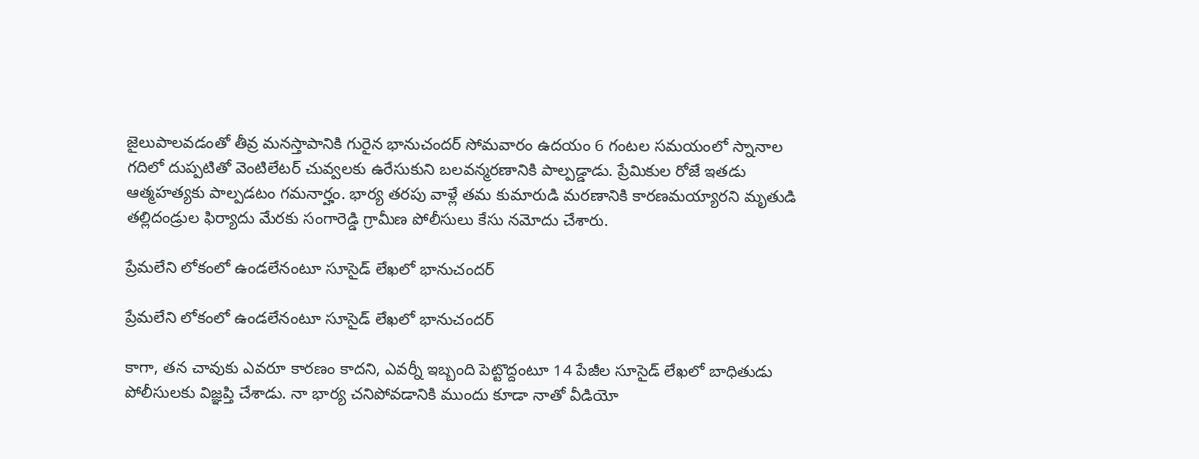జైలుపాలవడంతో తీవ్ర మనస్తాపానికి గురైన భానుచందర్ సోమవారం ఉదయం 6 గంటల సమయంలో స్నానాల గదిలో దుప్పటితో వెంటిలేటర్ చువ్వలకు ఉరేసుకుని బలవన్మరణానికి పాల్పడ్డాడు. ప్రేమికుల రోజే ఇతడు ఆత్మహత్యకు పాల్పడటం గమనార్హం. భార్య తరపు వాళ్లే తమ కుమారుడి మరణానికి కారణమయ్యారని మృతుడి తల్లిదండ్రుల ఫిర్యాదు మేరకు సంగారెడ్డి గ్రామీణ పోలీసులు కేసు నమోదు చేశారు.

ప్రేమలేని లోకంలో ఉండలేనంటూ సూసైడ్ లేఖలో భానుచందర్

ప్రేమలేని లోకంలో ఉండలేనంటూ సూసైడ్ లేఖలో భానుచందర్

కాగా, తన చావుకు ఎవరూ కారణం కాదని, ఎవర్నీ ఇబ్బంది పెట్టొద్దంటూ 14 పేజీల సూసైడ్ లేఖలో బాధితుడు పోలీసులకు విజ్ఞప్తి చేశాడు. నా భార్య చనిపోవడానికి ముందు కూడా నాతో వీడియో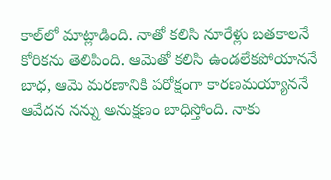కాల్‌లో మాట్లాడింది. నాతో కలిసి నూరేళ్లు బతకాలనే కోరికను తెలిపింది. ఆమెతో కలిసి ఉండలేకపోయాననే బాధ, ఆమె మరణానికి పరోక్షంగా కారణమయ్యాననే ఆవేదన నన్ను అనుక్షణం బాధిస్తోంది. నాకు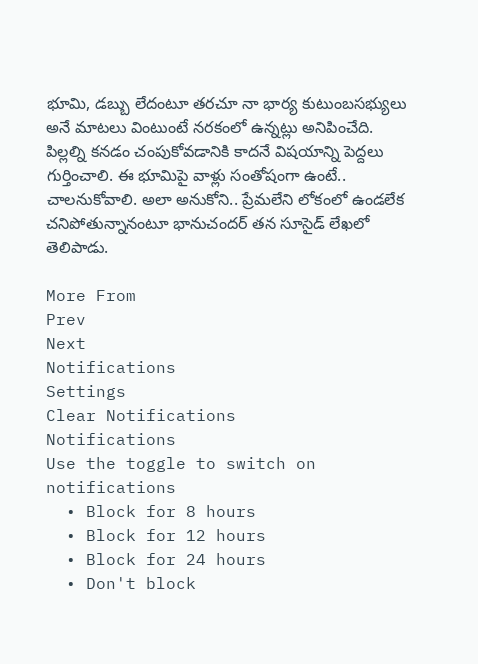భూమి, డబ్బు లేదంటూ తరచూ నా భార్య కుటుంబసభ్యులు అనే మాటలు వింటుంటే నరకంలో ఉన్నట్లు అనిపించేది. పిల్లల్ని కనడం చంపుకోవడానికి కాదనే విషయాన్ని పెద్దలు గుర్తించాలి. ఈ భూమిపై వాళ్లు సంతోషంగా ఉంటే.. చాలనుకోవాలి. అలా అనుకోని.. ప్రేమలేని లోకంలో ఉండలేక చనిపోతున్నానంటూ భానుచందర్ తన సూసైడ్ లేఖలో తెలిపాడు.

More From
Prev
Next
Notifications
Settings
Clear Notifications
Notifications
Use the toggle to switch on notifications
  • Block for 8 hours
  • Block for 12 hours
  • Block for 24 hours
  • Don't block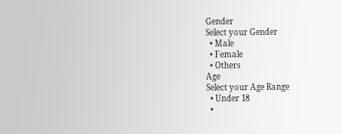Gender
Select your Gender
  • Male
  • Female
  • Others
Age
Select your Age Range
  • Under 18
  •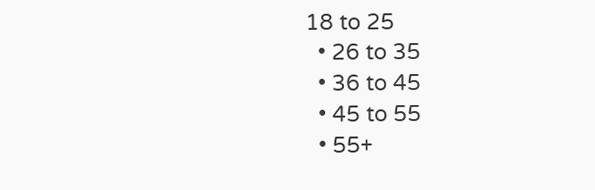18 to 25
  • 26 to 35
  • 36 to 45
  • 45 to 55
  • 55+